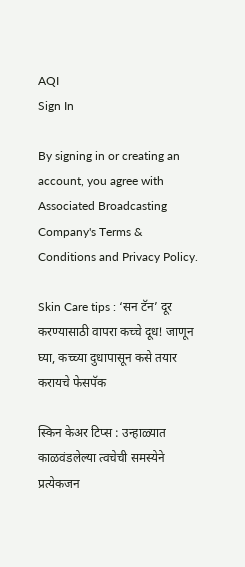AQI
Sign In

By signing in or creating an account, you agree with Associated Broadcasting Company's Terms & Conditions and Privacy Policy.

Skin Care tips : ‘सन टॅन’ दूर करण्यासाठी वापरा कच्चे दूध! जाणून घ्या, कच्च्या दुधापासून कसे तयार करायचे फेसपॅक

स्किन केअर टिप्स : उन्हाळ्यात काळवंडलेल्या त्वचेची समस्येने प्रत्येकजन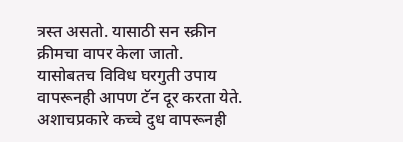त्रस्त असतो. यासाठी सन स्क्रीन क्रीमचा वापर केला जातो. यासोबतच विविध घरगुती उपाय वापरूनही आपण टॅन दूर करता येते. अशाचप्रकारे कच्चे दुध वापरूनही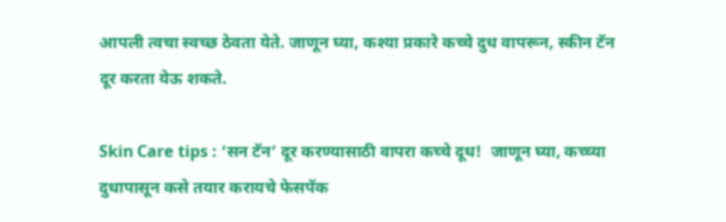आपली त्वचा स्वच्छ ठेवता येते. जाणून घ्या, कश्या प्रकारे कच्चे दुध वापरून, स्कीन टॅन दूर करता येऊ शकते.

Skin Care tips : ‘सन टॅन’ दूर करण्यासाठी वापरा कच्चे दूध!  जाणून घ्या, कच्च्या दुधापासून कसे तयार करायचे फेसपॅक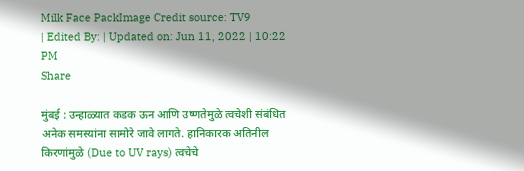Milk Face PackImage Credit source: TV9
| Edited By: | Updated on: Jun 11, 2022 | 10:22 PM
Share

मुंबई : उन्हाळ्यात कडक ऊन आणि उष्णतेमुळे त्वचेशी संबंधित अनेक समस्यांना सामोरे जावे लागते. हानिकारक अतिनील किरणांमुळे (Due to UV rays) त्वचेचे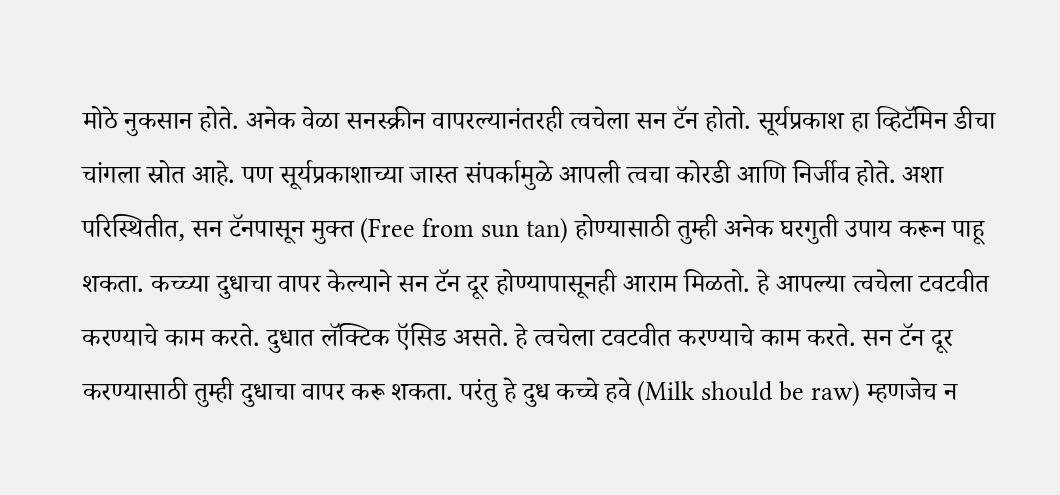मोठे नुकसान होते. अनेक वेळा सनस्क्रीन वापरल्यानंतरही त्वचेला सन टॅन होतो. सूर्यप्रकाश हा व्हिटॅमिन डीचा चांगला स्रोत आहे. पण सूर्यप्रकाशाच्या जास्त संपर्कामुळे आपली त्वचा कोरडी आणि निर्जीव होते. अशा परिस्थितीत, सन टॅनपासून मुक्त (Free from sun tan) होण्यासाठी तुम्ही अनेक घरगुती उपाय करून पाहू शकता. कच्च्या दुधाचा वापर केल्याने सन टॅन दूर होण्यापासूनही आराम मिळतो. हे आपल्या त्वचेला टवटवीत करण्याचे काम करते. दुधात लॅक्टिक ऍसिड असते. हे त्वचेला टवटवीत करण्याचे काम करते. सन टॅन दूर करण्यासाठी तुम्ही दुधाचा वापर करू शकता. परंतु हे दुध कच्चे हवे (Milk should be raw) म्हणजेच न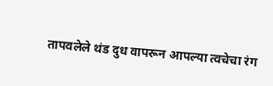तापवलेले थंड दुध वापरून आपल्या त्वचेचा रंग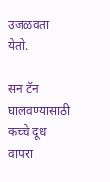उजळवता येतो.

सन टॅन घालवण्यासाठी कच्चे दूध वापरा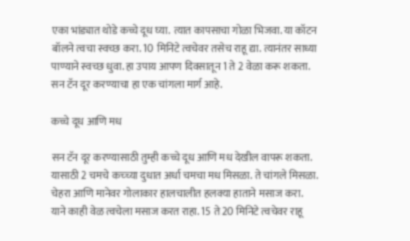एका भांड्यात थोडे कच्चे दूध घ्या. त्यात कापसाचा गोळा भिजवा. या कॉटन बॉलने त्वचा स्वच्छ करा. 10 मिनिटे त्वचेवर तसेच राहू द्या. त्यानंतर साध्या पाण्याने स्वच्छ धुवा. हा उपाय आपण दिवसातून 1 ते 2 वेळा करू शकता. सन टॅन दूर करण्याचा हा एक चांगला मार्ग आहे.

कच्चे दूध आणि मध

सन टॅन दूर करण्यासाठी तुम्ही कच्चे दूध आणि मध देखील वापरू शकता. यासाठी 2 चमचे कच्च्या दुधात अर्धा चमचा मध मिसळा. ते चांगले मिसळा. चेहरा आणि मानेवर गोलाकार हालचालीत हलक्या हाताने मसाज करा. याने काही वेळ त्वचेला मसाज करत राहा. 15 ते 20 मिनिटे त्वचेवर राहू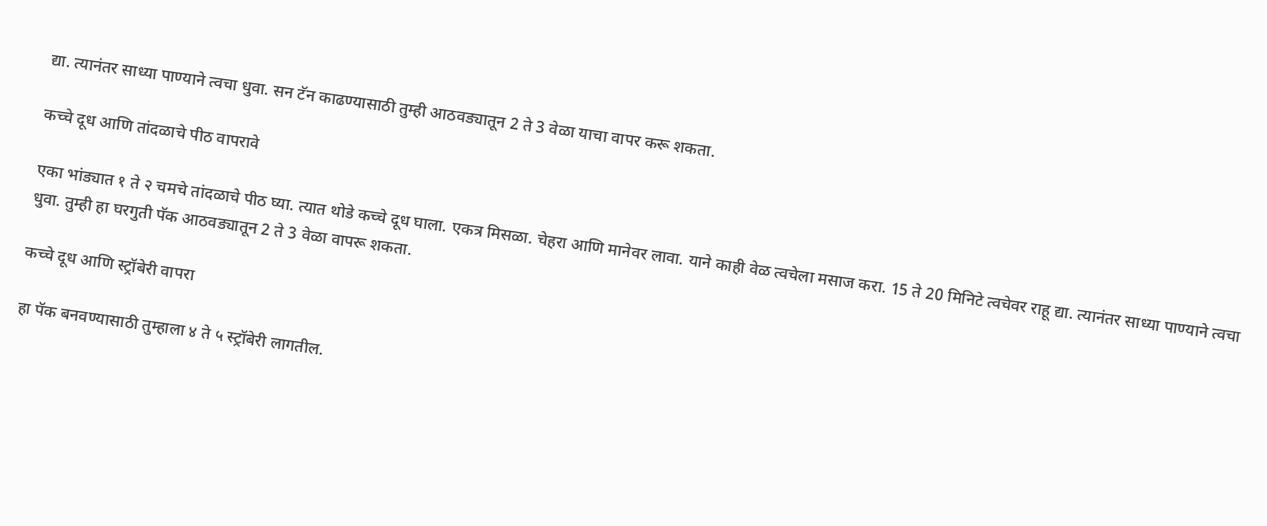द्या. त्यानंतर साध्या पाण्याने त्वचा धुवा. सन टॅन काढण्यासाठी तुम्ही आठवड्यातून 2 ते 3 वेळा याचा वापर करू शकता.

कच्चे दूध आणि तांदळाचे पीठ वापरावे

एका भांड्यात १ ते २ चमचे तांदळाचे पीठ घ्या. त्यात थोडे कच्चे दूध घाला. एकत्र मिसळा. चेहरा आणि मानेवर लावा. याने काही वेळ त्वचेला मसाज करा. 15 ते 20 मिनिटे त्वचेवर राहू द्या. त्यानंतर साध्या पाण्याने त्वचा धुवा. तुम्ही हा घरगुती पॅक आठवड्यातून 2 ते 3 वेळा वापरू शकता.

कच्चे दूध आणि स्ट्रॉबेरी वापरा

हा पॅक बनवण्यासाठी तुम्हाला ४ ते ५ स्ट्रॉबेरी लागतील.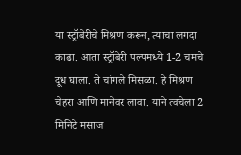या स्ट्रॉबेरीचे मिश्रण करून, त्याचा लगदा काढा. आता स्ट्रॉबेरी पल्पमध्ये 1-2 चमचे दूध घाला. ते चांगले मिसळा. हे मिश्रण चेहरा आणि मानेवर लावा. याने त्वचेला 2 मिनिटे मसाज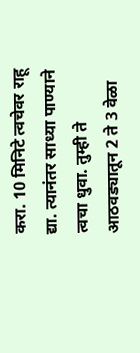करा. 10 मिनिटे त्वचेवर राहू द्या. त्यानंतर साध्या पाण्याने त्वचा धुवा. तुम्ही ते आठवड्यातून 2 ते 3 वेळा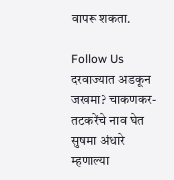वापरू शकता.

Follow Us
दरवाज्यात अडकून जखमा? चाकणकर-तटकरेंचे नाव घेत सुषमा अंधारे म्हणाल्या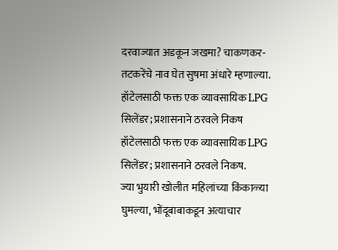दरवाज्यात अडकून जखमा? चाकणकर-तटकरेंचे नाव घेत सुषमा अंधारे म्हणाल्या.
हॉटेलसाठी फक्त एक व्यावसायिक LPG सिलेंडर; प्रशासनाने ठरवले निकष
हॉटेलसाठी फक्त एक व्यावसायिक LPG सिलेंडर; प्रशासनाने ठरवले निकष.
ज्या भुयारी खोलीत महिलांच्या किंकाळ्या घुमल्या, भोंदूबाबाकडून अत्याचार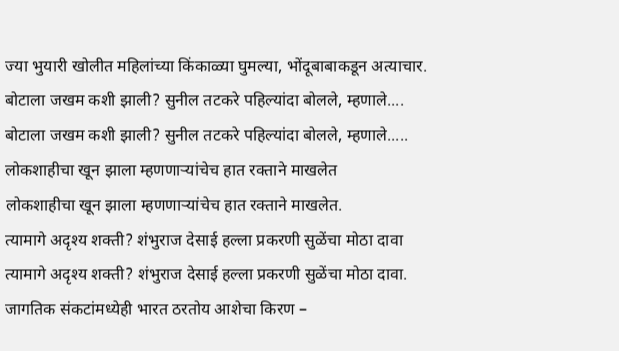ज्या भुयारी खोलीत महिलांच्या किंकाळ्या घुमल्या, भोंदूबाबाकडून अत्याचार.
बोटाला जखम कशी झाली? सुनील तटकरे पहिल्यांदा बोलले, म्हणाले....
बोटाला जखम कशी झाली? सुनील तटकरे पहिल्यांदा बोलले, म्हणाले.....
लोकशाहीचा खून झाला म्हणणाऱ्यांचेच हात रक्ताने माखलेत
लोकशाहीचा खून झाला म्हणणाऱ्यांचेच हात रक्ताने माखलेत.
त्यामागे अदृश्य शक्ती? शंभुराज देसाई हल्ला प्रकरणी सुळेंचा मोठा दावा
त्यामागे अदृश्य शक्ती? शंभुराज देसाई हल्ला प्रकरणी सुळेंचा मोठा दावा.
जागतिक संकटांमध्येही भारत ठरतोय आशेचा किरण –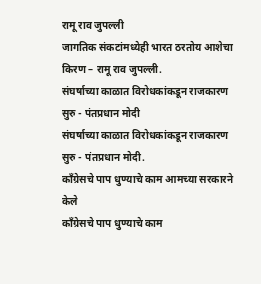रामू राव जुपल्ली
जागतिक संकटांमध्येही भारत ठरतोय आशेचा किरण – रामू राव जुपल्ली.
संघर्षाच्या काळात विरोधकांकडून राजकारण सुरु - पंतप्रधान मोदी
संघर्षाच्या काळात विरोधकांकडून राजकारण सुरु - पंतप्रधान मोदी.
काँग्रेसचे पाप धुण्याचे काम आमच्या सरकारने केले
काँग्रेसचे पाप धुण्याचे काम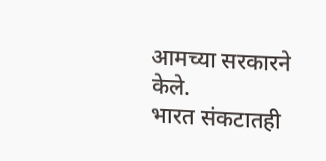आमच्या सरकारने केले.
भारत संकटातही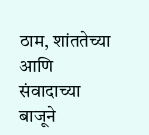ठाम, शांततेच्या आणि संवादाच्या बाजूने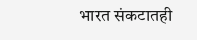भारत संकटातही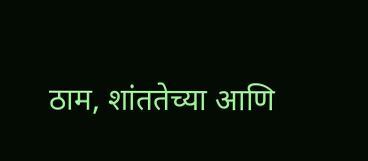ठाम, शांततेच्या आणि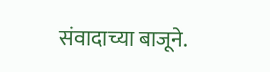संवादाच्या बाजूने.